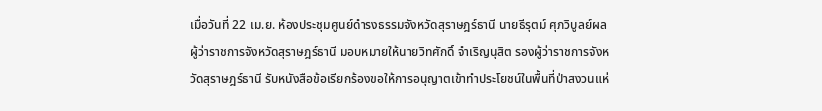เมื่อวันที่ 22 เม.ย. ห้องประชุมศูนย์ดำรงธรรมจังหวัดสุราษฎร์ธานี นายธีรุตม์ ศุภวิบูลย์ผล ผู้ว่าราชการจังหวัดสุราษฎร์ธานี มอบหมายให้นายวิทศักดิ์ จำเริญนุสิต รองผู้ว่าราชการจังหวัดสุราษฎร์ธานี รับหนังสือข้อเรียกร้องขอให้การอนุญาตเข้าทำประโยชน์ในพื้นที่ป่าสงวนแห่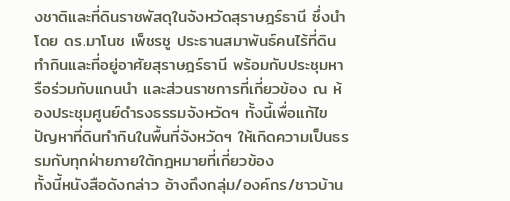งชาติและที่ดินราชพัสดุในจังหวัดสุราษฎร์ธานี ซึ่งนำโดย ดร.มาโนช เพ็ชรชู ประธานสมาพันธ์คนไร้ที่ดินทำกินและที่อยู่อาศัยสุราษฎร์ธานี พร้อมกับประชุมหารือร่วมกับแกนนำ และส่วนราชการที่เกี่ยวข้อง ณ ห้องประชุมศูนย์ดำรงธรรมจังหวัดฯ ทั้งนี้เพื่อแก้ไขปัญหาที่ดินทำกินในพื้นที่จังหวัดฯ ให้เกิดความเป็นธรรมกับทุกฝ่ายภายใต้กฎหมายที่เกี่ยวข้อง
ทั้งนี้หนังสือดังกล่าว อ้างถึงกลุ่ม/องค์กร/ชาวบ้าน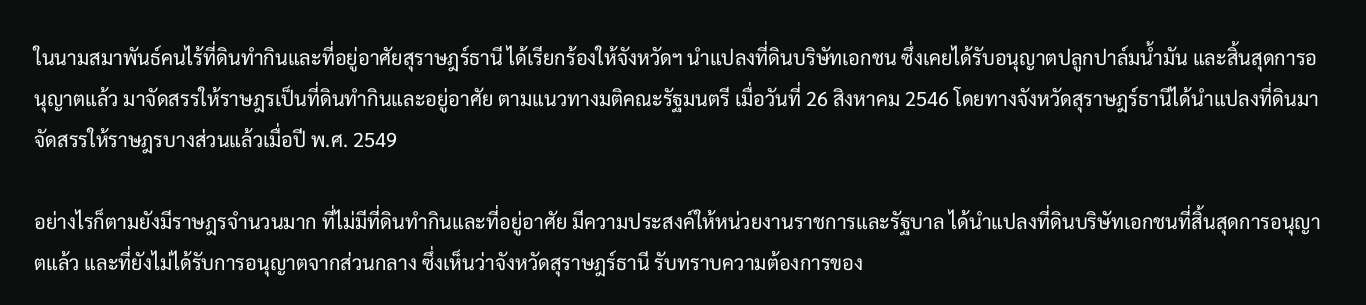ในนามสมาพันธ์คนไร้ที่ดินทำกินและที่อยู่อาศัยสุราษฎร์ธานี ได้เรียกร้องให้จังหวัดฯ นำแปลงที่ดินบริษัทเอกชน ซึ่งเคยได้รับอนุญาตปลูกปาล์มน้ำมัน และสิ้นสุดการอนุญาตแล้ว มาจัดสรรให้ราษฎรเป็นที่ดินทำกินและอยู่อาศัย ตามแนวทางมติคณะรัฐมนตรี เมื่อวันที่ 26 สิงหาคม 2546 โดยทางจังหวัดสุราษฎร์ธานีได้นำแปลงที่ดินมาจัดสรรให้ราษฎรบางส่วนแล้วเมื่อปี พ.ศ. 2549

อย่างไรก็ตามยังมีราษฎรจำนวนมาก ที่ไม่มีที่ดินทำกินและที่อยู่อาศัย มีความประสงค์ให้หน่วยงานราชการและรัฐบาล ได้นำแปลงที่ดินบริษัทเอกชนที่สิ้นสุดการอนุญาตแล้ว และที่ยังไม่ได้รับการอนุญาตจากส่วนกลาง ซึ่งเห็นว่าจังหวัดสุราษฎร์ธานี รับทราบความต้องการของ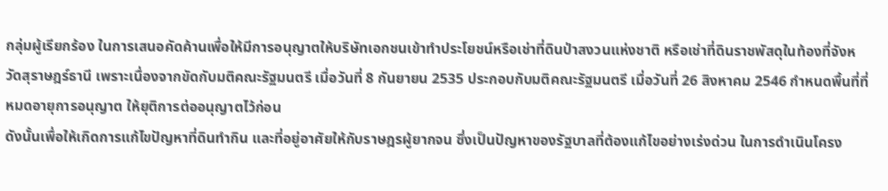กลุ่มผู้เรียกร้อง ในการเสนอคัดค้านเพื่อให้มีการอนุญาตให้บริษัทเอกชนเข้าทำประโยชน์หรือเช่าที่ดินป่าสงวนแห่งชาติ หรือเช่าที่ดินราชพัสดุในท้องที่จังหวัดสุราษฎร์ธานี เพราะเนื่องจากขัดกับมติคณะรัฐมนตรี เมื่อวันที่ 8 กันยายน 2535 ประกอบกับมติคณะรัฐมนตรี เมื่อวันที่ 26 สิงหาคม 2546 กำหนดพื้นที่ที่หมดอายุการอนุญาต ให้ยุติการต่ออนุญาตไว้ก่อน
ดังนั้นเพื่อให้เกิดการแก้ไขปัญหาที่ดินทำกิน และที่อยู่อาศัยให้กับราษฎรผู้ยากจน ซึ่งเป็นปัญหาของรัฐบาลที่ต้องแก้ไขอย่างเร่งด่วน ในการดำเนินโครง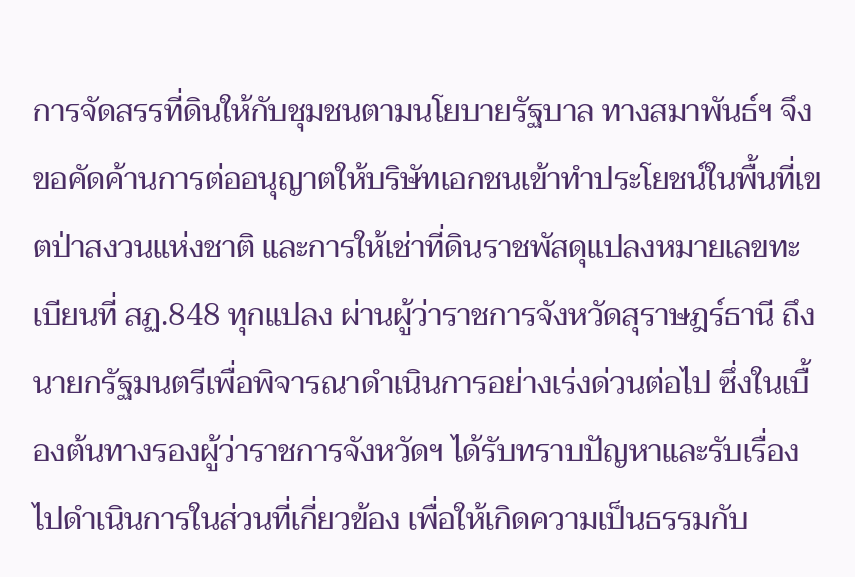การจัดสรรที่ดินให้กับชุมชนตามนโยบายรัฐบาล ทางสมาพันธ์ฯ จึงขอคัดค้านการต่ออนุญาตให้บริษัทเอกชนเข้าทำประโยชน์ในพื้นที่เขตป่าสงวนแห่งชาติ และการให้เช่าที่ดินราชพัสดุแปลงหมายเลขทะเบียนที่ สฏ.848 ทุกแปลง ผ่านผู้ว่าราชการจังหวัดสุราษฎร์ธานี ถึงนายกรัฐมนตรีเพื่อพิจารณาดำเนินการอย่างเร่งด่วนต่อไป ซึ่งในเบื้องต้นทางรองผู้ว่าราชการจังหวัดฯ ได้รับทราบปัญหาและรับเรื่องไปดำเนินการในส่วนที่เกี่ยวข้อง เพื่อให้เกิดความเป็นธรรมกับ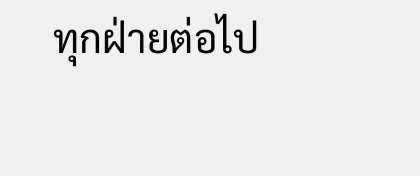ทุกฝ่ายต่อไป